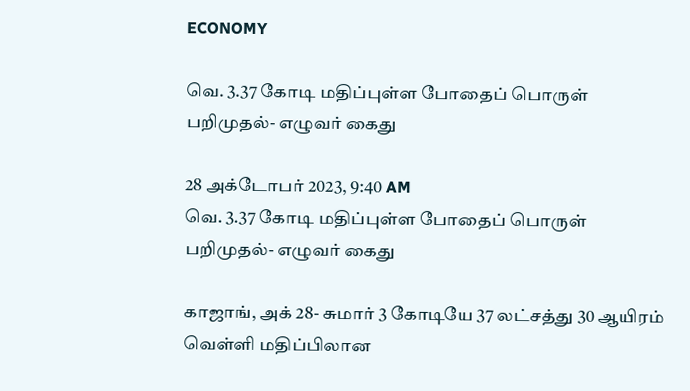ECONOMY

வெ. 3.37 கோடி மதிப்புள்ள போதைப் பொருள் பறிமுதல்- எழுவர் கைது

28 அக்டோபர் 2023, 9:40 AM
வெ. 3.37 கோடி மதிப்புள்ள போதைப் பொருள் பறிமுதல்- எழுவர் கைது

காஜாங், அக் 28- சுமார் 3 கோடியே 37 லட்சத்து 30 ஆயிரம் வெள்ளி மதிப்பிலான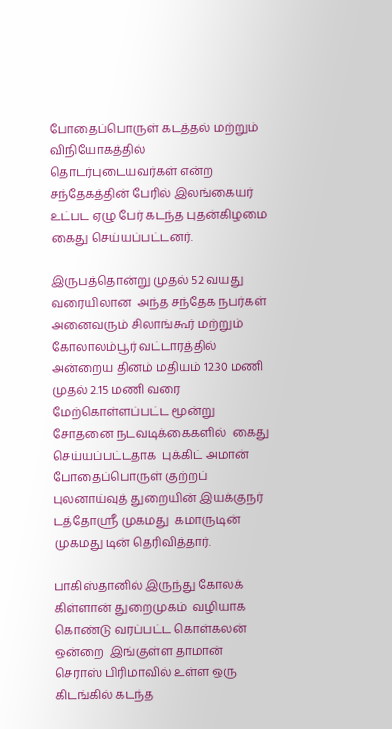போதைப்பொருள் கடத்தல் மற்றும் விநியோகத்தில் தொடர்புடையவர்கள் என்ற  சந்தேகத்தின் பேரில் இலங்கையர் உட்பட ஏழு பேர் கடந்த புதன்கிழமை கைது செய்யப்பட்டனர்.

இருபத்தொன்று முதல் 52 வயது வரையிலான  அந்த சந்தேக நபர்கள் அனைவரும் சிலாங்கூர் மற்றும் கோலாலம்பூர் வட்டாரத்தில் அன்றைய தினம் மதியம் 12.30 மணி முதல் 2.15 மணி வரை மேற்கொள்ளப்பட்ட மூன்று சோதனை நடவடிக்கைகளில்  கைது செய்யப்பட்டதாக  புக்கிட் அமான் போதைப்பொருள் குற்றப் புலனாய்வுத் துறையின் இயக்குநர் டத்தோஸ்ரீ முகமது  கமாருடின் முகமது டின் தெரிவித்தார்.

பாகிஸ்தானில் இருந்து கோலக் கிள்ளான் துறைமுகம்  வழியாக கொண்டு வரப்பட்ட கொள்கலன் ஒன்றை  இங்குள்ள தாமான் செராஸ் பிரிமாவில் உள்ள ஒரு கிடங்கில் கடந்த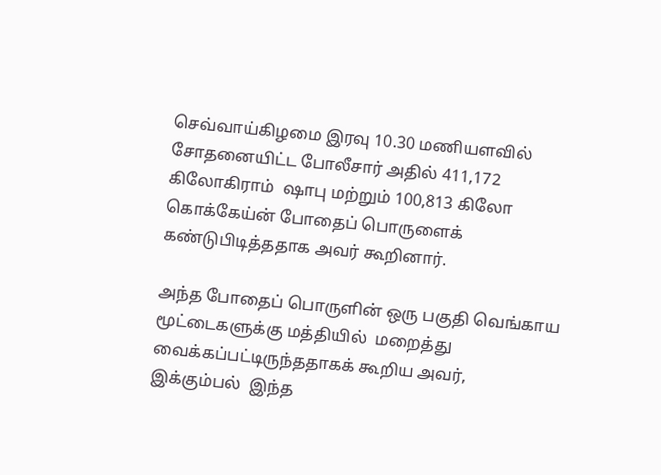செவ்வாய்கிழமை இரவு 10.30 மணியளவில் சோதனையிட்ட போலீசார் அதில் 411,172 கிலோகிராம்  ஷாபு மற்றும் 100,813 கிலோ கொக்கேய்ன் போதைப் பொருளைக் கண்டுபிடித்ததாக அவர் கூறினார்.

அந்த போதைப் பொருளின் ஒரு பகுதி வெங்காய மூட்டைகளுக்கு மத்தியில்  மறைத்து வைக்கப்பட்டிருந்ததாகக் கூறிய அவர்,  இக்கும்பல்  இந்த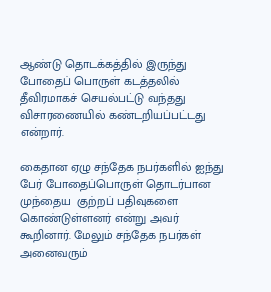ஆண்டு தொடக்கத்தில் இருந்து  போதைப் பொருள் கடத்தலில் தீவிரமாகச் செயல்பட்டு வந்தது விசாரணையில் கண்டறியப்பட்டது என்றார்.

கைதான ஏழு சந்தேக நபர்களில் ஐந்து பேர் போதைப்பொருள் தொடர்பான முந்தைய  குற்றப் பதிவுகளை கொண்டுள்ளனர் என்று அவர் கூறினார். மேலும் சந்தேக நபர்கள் அனைவரும்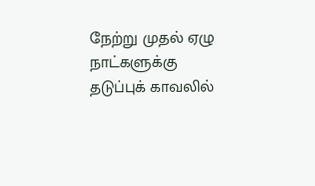நேற்று முதல் ஏழு நாட்களுக்கு  தடுப்புக் காவலில்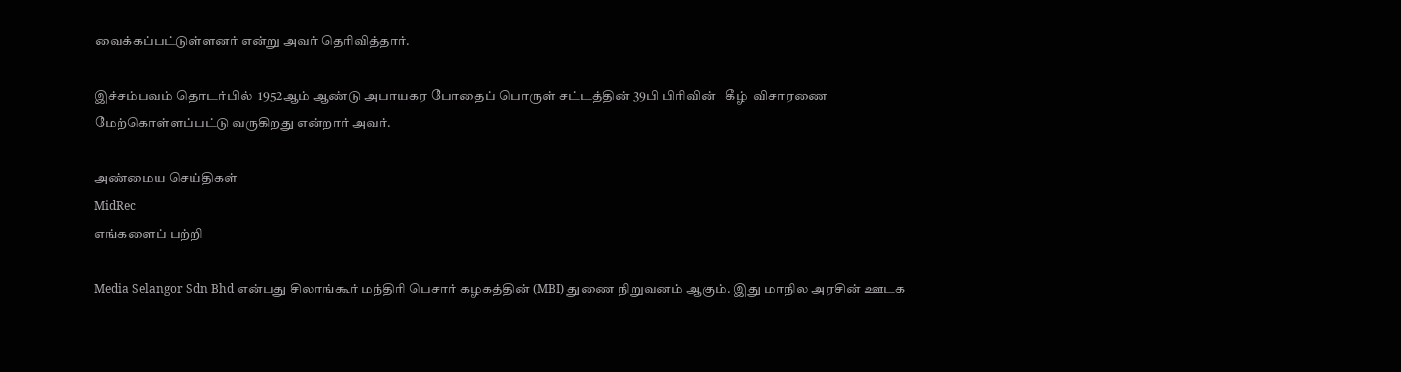வைக்கப்பட்டுள்ளனர் என்று அவர் தெரிவித்தார்.

இச்சம்பவம் தொடர்பில்  1952ஆம் ஆண்டு அபாயகர போதைப் பொருள் சட்டத்தின் 39பி பிரிவின்   கீழ்  விசாரணை மேற்கொள்ளப்பட்டு வருகிறது என்றார் அவர்.

அண்மைய செய்திகள்
MidRec
எங்களைப் பற்றி

Media Selangor Sdn Bhd என்பது சிலாங்கூர் மந்திரி பெசார் கழகத்தின் (MBI) துணை நிறுவனம் ஆகும். இது மாநில அரசின் ஊடக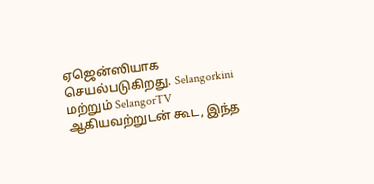ஏஜென்ஸியாக செயல்படுகிறது. Selangorkini மற்றும் SelangorTV ஆகியவற்றுடன் கூட, இந்த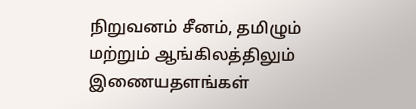நிறுவனம் சீனம், தமிழும் மற்றும் ஆங்கிலத்திலும் இணையதளங்கள்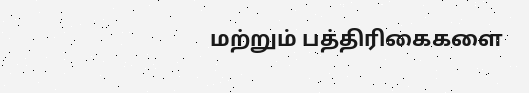மற்றும் பத்திரிகைகளை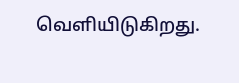வெளியிடுகிறது.